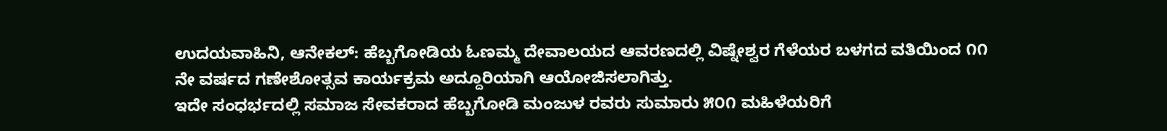ಉದಯವಾಹಿನಿ, ಆನೇಕಲ್: ಹೆಬ್ಬಗೋಡಿಯ ಓಣಮ್ಮ ದೇವಾಲಯದ ಆವರಣದಲ್ಲಿ ವಿಷ್ನೇಶ್ವರ ಗೆಳೆಯರ ಬಳಗದ ವತಿಯಿಂದ ೧೧ ನೇ ವರ್ಷದ ಗಣೇಶೋತ್ಸವ ಕಾರ್ಯಕ್ರಮ ಅದ್ದೂರಿಯಾಗಿ ಆಯೋಜಿಸಲಾಗಿತ್ತು.
ಇದೇ ಸಂಧರ್ಭದಲ್ಲಿ ಸಮಾಜ ಸೇವಕರಾದ ಹೆಬ್ಬಗೋಡಿ ಮಂಜುಳ ರವರು ಸುಮಾರು ೫೦೧ ಮಹಿಳೆಯರಿಗೆ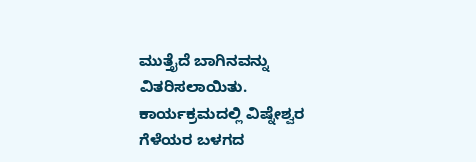ಮುತ್ತೈದೆ ಬಾಗಿನವನ್ನು ವಿತರಿಸಲಾಯಿತು. ಕಾರ್ಯಕ್ರಮದಲ್ಲಿ ವಿಷ್ನೇಶ್ವರ ಗೆಳೆಯರ ಬಳಗದ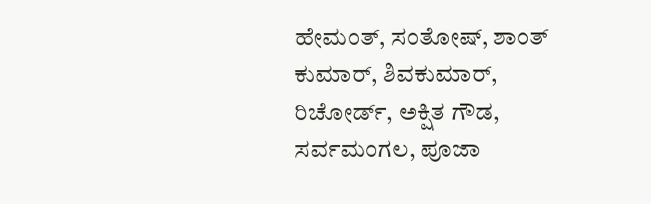ಹೇಮಂತ್, ಸಂತೋಷ್, ಶಾಂತ್ ಕುಮಾರ್, ಶಿವಕುಮಾರ್, ರಿಚೋರ್ಡ್, ಅಕ್ಷಿತ ಗೌಡ, ಸರ್ವಮಂಗಲ, ಪೂಜಾ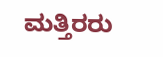ಮತ್ತಿರರು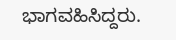ಭಾಗವಹಿಸಿದ್ದರು.